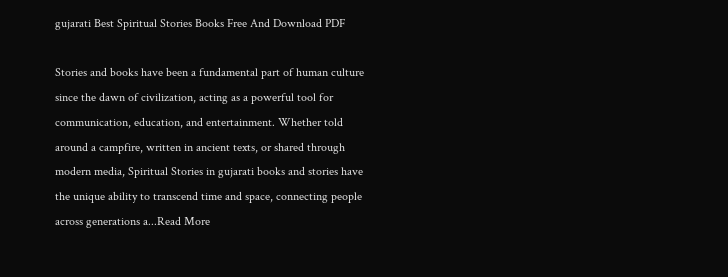gujarati Best Spiritual Stories Books Free And Download PDF

Stories and books have been a fundamental part of human culture since the dawn of civilization, acting as a powerful tool for communication, education, and entertainment. Whether told around a campfire, written in ancient texts, or shared through modern media, Spiritual Stories in gujarati books and stories have the unique ability to transcend time and space, connecting people across generations a...Read More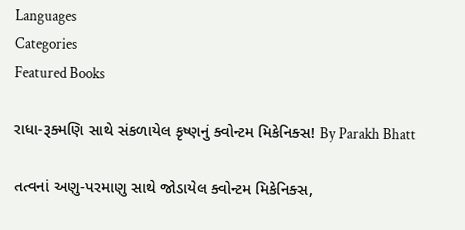Languages
Categories
Featured Books

રાધા-રૂક્મણિ સાથે સંકળાયેલ કૃષ્ણનું ક્વોન્ટમ મિકેનિક્સ! By Parakh Bhatt

તત્વનાં અણુ-પરમાણુ સાથે જોડાયેલ ક્વોન્ટમ મિકેનિક્સ,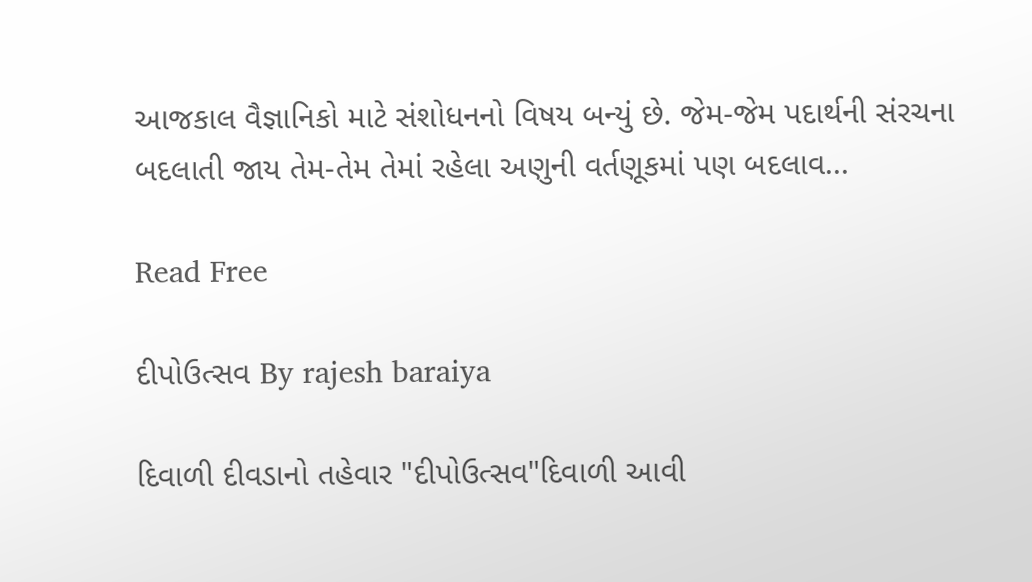આજકાલ વૈજ્ઞાનિકો માટે સંશોધનનો વિષય બન્યું છે. જેમ-જેમ પદાર્થની સંરચના બદલાતી જાય તેમ-તેમ તેમાં રહેલા અણુની વર્તણૂકમાં પણ બદલાવ...

Read Free

દીપોઉત્સવ By rajesh baraiya

દિવાળી દીવડાનો તહેવાર "દીપોઉત્સવ"દિવાળી આવી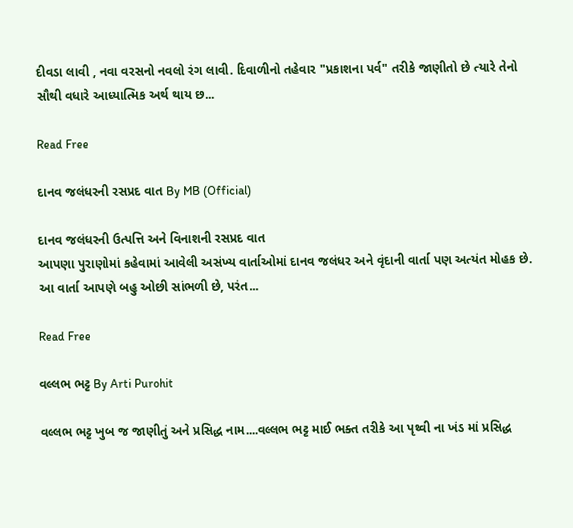દીવડા લાવી , નવા વરસનો નવલો રંગ લાવી. દિવાળીનો તહેવાર "પ્રકાશના પર્વ" તરીકે જાણીતો છે ત્યારે તેનો સૌથી વધારે આધ્યાત્મિક અર્થ થાય છ...

Read Free

દાનવ જલંધરની રસપ્રદ વાત By MB (Official)

દાનવ જલંધરની ઉત્પત્તિ અને વિનાશની રસપ્રદ વાત
આપણા પુરાણોમાં કહેવામાં આવેલી અસંખ્ય વાર્તાઓમાં દાનવ જલંધર અને વૃંદાની વાર્તા પણ અત્યંત મોહક છે. આ વાર્તા આપણે બહુ ઓછી સાંભળી છે, પરંત...

Read Free

વલ્લભ ભટ્ટ By Arti Purohit

વલ્લભ ભટ્ટ ખુબ જ જાણીતું અને પ્રસિદ્ધ નામ....વલ્લભ ભટ્ટ માઈ ભક્ત તરીકે આ પૃથ્વી ના ખંડ માં પ્રસિદ્ધ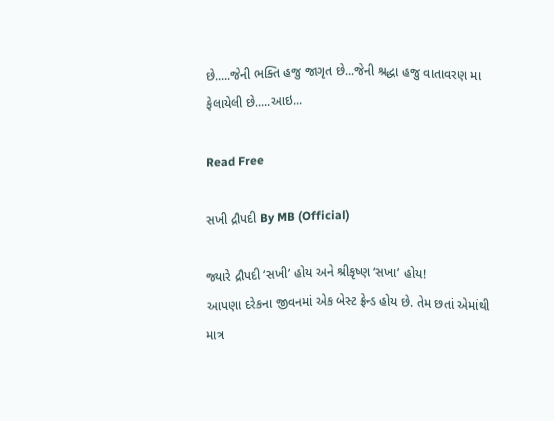છે.....જેની ભક્તિ હજુ જાગૃત છે...જેની શ્રદ્ધા હજુ વાતાવરણ મા ફેલાયેલી છે.....આઇ...

Read Free

સખી દ્રૌપદી By MB (Official)

જ્યારે દ્રૌપદી ‘સખી’ હોય અને શ્રીકૃષ્ણ ‘સખા’ હોય!
આપણા દરેકના જીવનમાં એક બેસ્ટ ફ્રેન્ડ હોય છે. તેમ છતાં એમાંથી માત્ર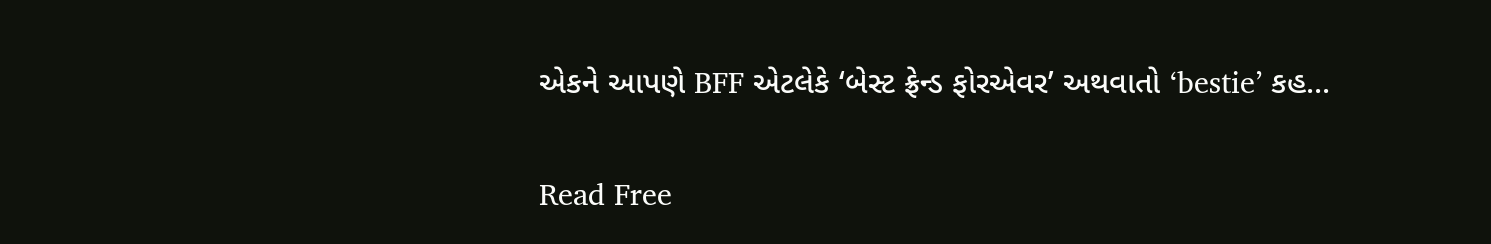એકને આપણે BFF એટલેકે ‘બેસ્ટ ફ્રેન્ડ ફોરએવર’ અથવાતો ‘bestie’ કહ...

Read Free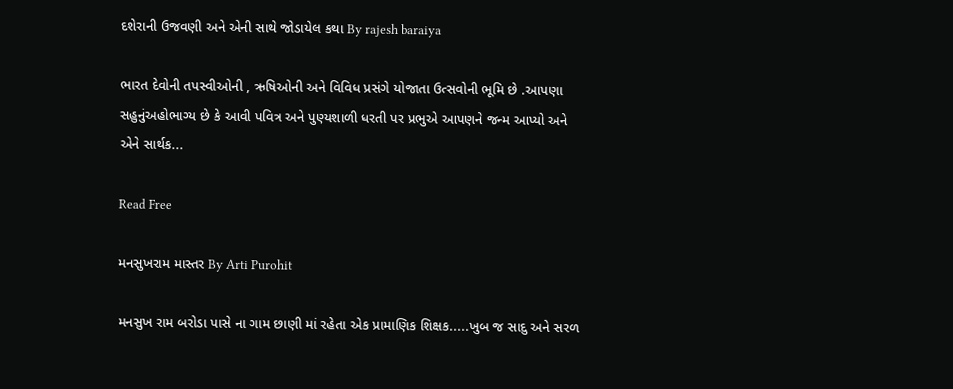દશેરાની ઉજવણી અને એની સાથે જોડાયેલ કથા By rajesh baraiya

ભારત દેવોની તપસ્વીઓની , ઋષિઓની અને વિવિધ પ્રસંગે યોજાતા ઉત્સવોની ભૂમિ છે .આપણા સહુનુંઅહોભાગ્ય છે કે આવી પવિત્ર અને પુણ્યશાળી ધરતી પર પ્રભુએ આપણને જન્મ આપ્યો અને એને સાર્થક...

Read Free

મનસુખરામ માસ્તર By Arti Purohit

મનસુખ રામ બરોડા પાસે ના ગામ છાણી માં રહેતા એક પ્રામાણિક શિક્ષક.....ખુબ જ સાદુ અને સરળ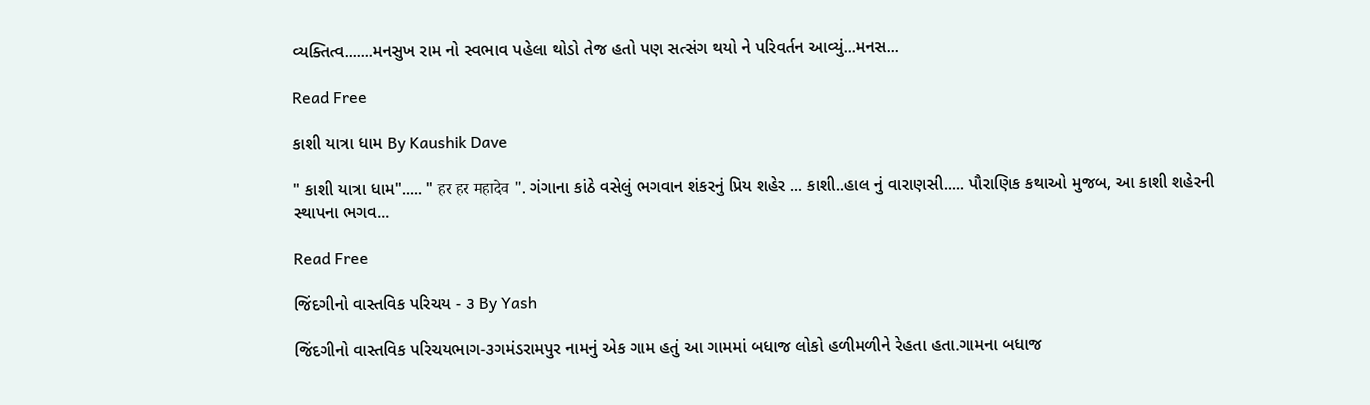વ્યક્તિત્વ.......મનસુખ રામ નો સ્વભાવ પહેલા થોડો તેજ હતો પણ સત્સંગ થયો ને પરિવર્તન આવ્યું...મનસ...

Read Free

કાશી યાત્રા ધામ By Kaushik Dave

" કાશી યાત્રા ધામ"..... " हर हर महादेव ". ગંગાના કાંઠે વસેલું ભગવાન શંકરનું પ્રિય શહેર ... કાશી..હાલ નું વારાણસી..... પૌરાણિક કથાઓ મુજબ, આ કાશી શહેરની સ્થાપના ભગવ...

Read Free

જિંદગીનો વાસ્તવિક પરિચય - ૩ By Yash

જિંદગીનો વાસ્તવિક પરિચયભાગ-૩ગમંડરામપુર નામનું એક ગામ હતું આ ગામમાં બધાજ લોકો હળીમળીને રેહતા હતા.ગામના બધાજ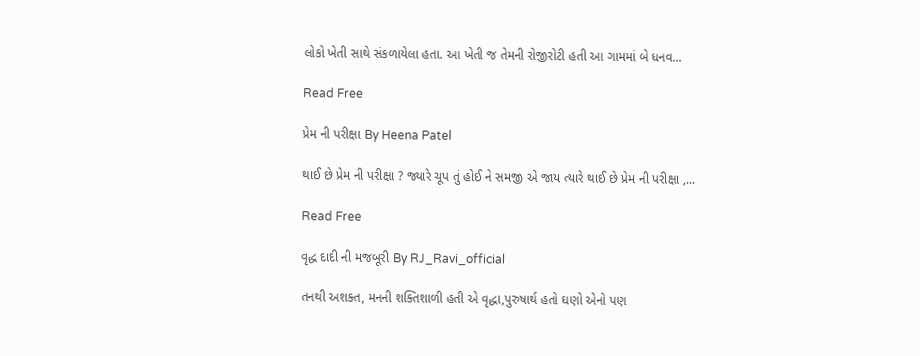લોકો ખેતી સાથે સંકળાયેલા હતા. આ ખેતી જ તેમની રોજીરોટી હતી આ ગામમાં બે ધનવ...

Read Free

પ્રેમ ની પરીક્ષા By Heena Patel

થાઈ છે પ્રેમ ની પરીક્ષા ? જ્યારે ચૂપ તું હોઈ ને સમજી એ જાય ત્યારે થાઈ છે પ્રેમ ની પરીક્ષા ,...

Read Free

વૃદ્ધ દાદી ની મજબૂરી By RJ_Ravi_official

તનથી અશક્ત, મનની શક્તિશાળી હતી એ વૃદ્ધા,પુરુષાર્થ હતો ઘણો એનો પણ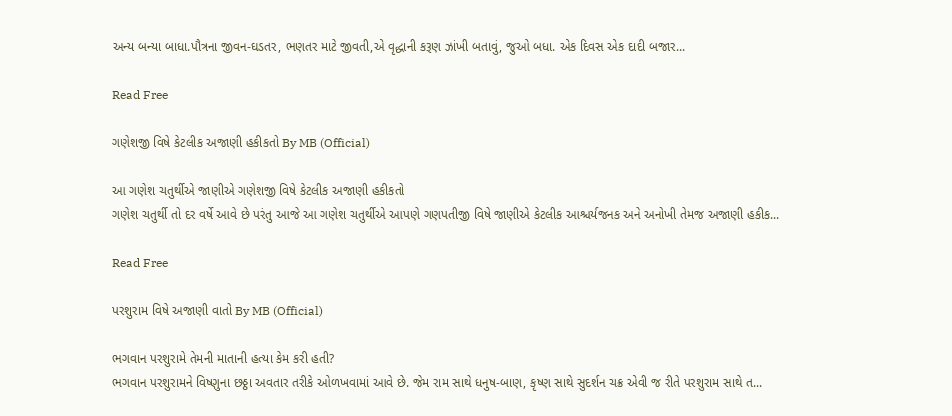અન્ય બન્યા બાધા.પૌત્રના જીવન-ઘડતર, ભણતર માટે જીવતી,એ વૃદ્ધાની કરૂણ ઝાંખી બતાવું, જુઓ બધા. એક દિવસ એક દાદી બજાર...

Read Free

ગણેશજી વિષે કેટલીક અજાણી હકીકતો By MB (Official)

આ ગણેશ ચતુર્થીએ જાણીએ ગણેશજી વિષે કેટલીક અજાણી હકીકતો
ગણેશ ચતુર્થી તો દર વર્ષે આવે છે પરંતુ આજે આ ગણેશ ચતુર્થીએ આપણે ગણપતીજી વિષે જાણીએ કેટલીક આશ્ચર્યજનક અને અનોખી તેમજ અજાણી હકીક...

Read Free

પરશુરામ વિષે અજાણી વાતો By MB (Official)

ભગવાન પરશુરામે તેમની માતાની હત્યા કેમ કરી હતી?
ભગવાન પરશુરામને વિષ્ણુના છઠ્ઠા અવતાર તરીકે ઓળખવામાં આવે છે. જેમ રામ સાથે ધનુષ-બાણ, કૃષ્ણ સાથે સુદર્શન ચક્ર એવી જ રીતે પરશુરામ સાથે ત...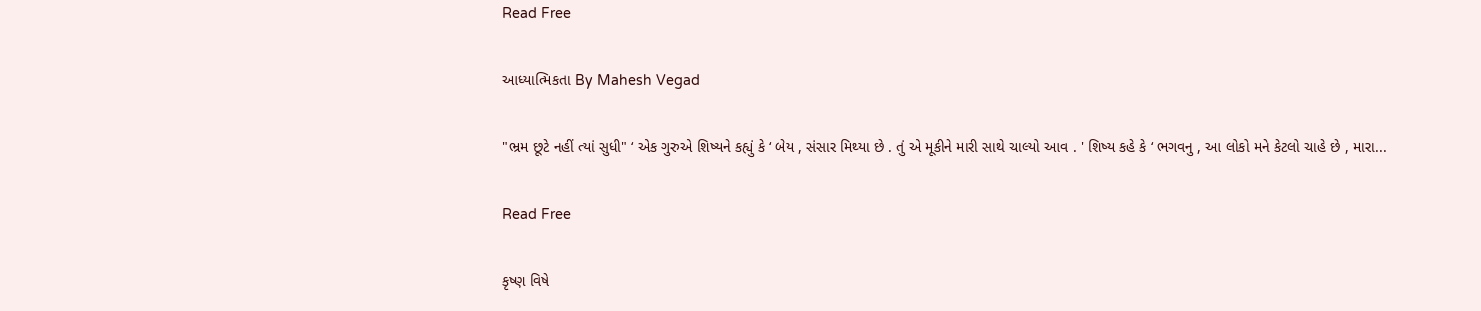Read Free

આધ્યાત્મિકતા By Mahesh Vegad

"ભ્રમ છૂટે નહીં ત્યાં સુધી" ‘ એક ગુરુએ શિષ્યને કહ્યું કે ‘ બેય , સંસાર મિથ્યા છે . તું એ મૂકીને મારી સાથે ચાલ્યો આવ . ' શિષ્ય કહે કે ‘ ભગવનુ , આ લોકો મને કેટલો ચાહે છે , મારા...

Read Free

કૃષ્ણ વિષે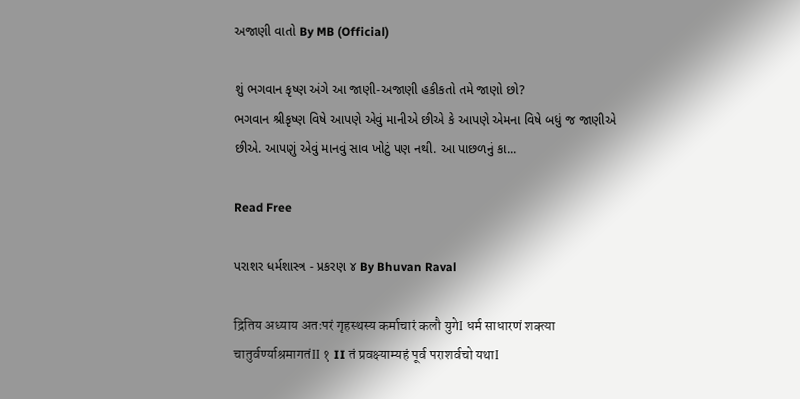અજાણી વાતો By MB (Official)

શું ભગવાન કૃષ્ણ અંગે આ જાણી-અજાણી હકીકતો તમે જાણો છો?
ભગવાન શ્રીકૃષ્ણ વિષે આપણે એવું માનીએ છીએ કે આપણે એમના વિષે બધું જ જાણીએ છીએ. આપણું એવું માનવું સાવ ખોટું પણ નથી. આ પાછળનું કા...

Read Free

પરાશર ધર્મશાસ્ત્ર - પ્રકરણ ૪ By Bhuvan Raval

द्रितिय अध्याय अतःपरं गृहस्थस्य कर्माचारं कलौ युगेI धर्म साधारणं शक्त्या चातुर्वर्ण्याश्रमागतंII १ II तं प्रवक्ष्याम्यहं पूर्व पराशर्वचो यथाI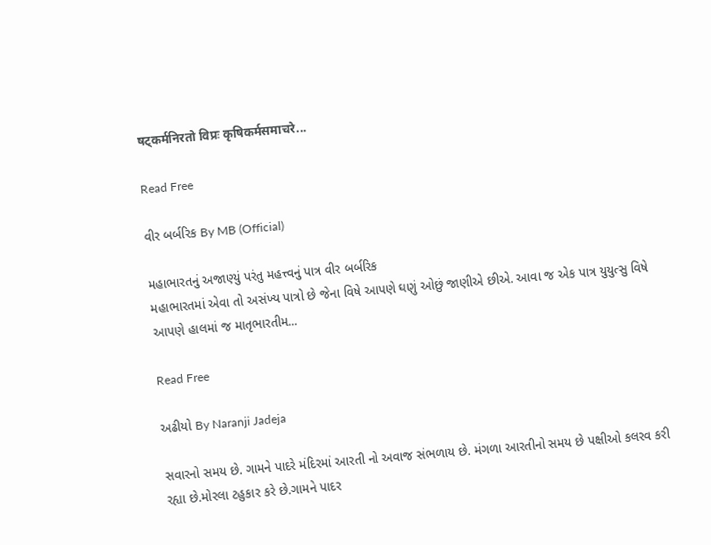षट्कर्मनिरतो विप्रः कृषिकर्मसमाचरे...

Read Free

વીર બર્બરિક By MB (Official)

મહાભારતનું અજાણ્યું પરંતુ મહત્ત્વનું પાત્ર વીર બર્બરિક
મહાભારતમાં એવા તો અસંખ્ય પાત્રો છે જેના વિષે આપણે ઘણું ઓછું જાણીએ છીએ. આવા જ એક પાત્ર યુયુત્સુ વિષે આપણે હાલમાં જ માતૃભારતીમ...

Read Free

અઢીયો By Naranji Jadeja

સવારનો સમય છે. ગામને પાદરે મંદિરમાં આરતી નો અવાજ સંભળાય છે. મંગળા આરતીનો સમય છે પક્ષીઓ કલરવ કરી રહ્યા છે.મોરલા ટહુકાર કરે છે.ગામને પાદર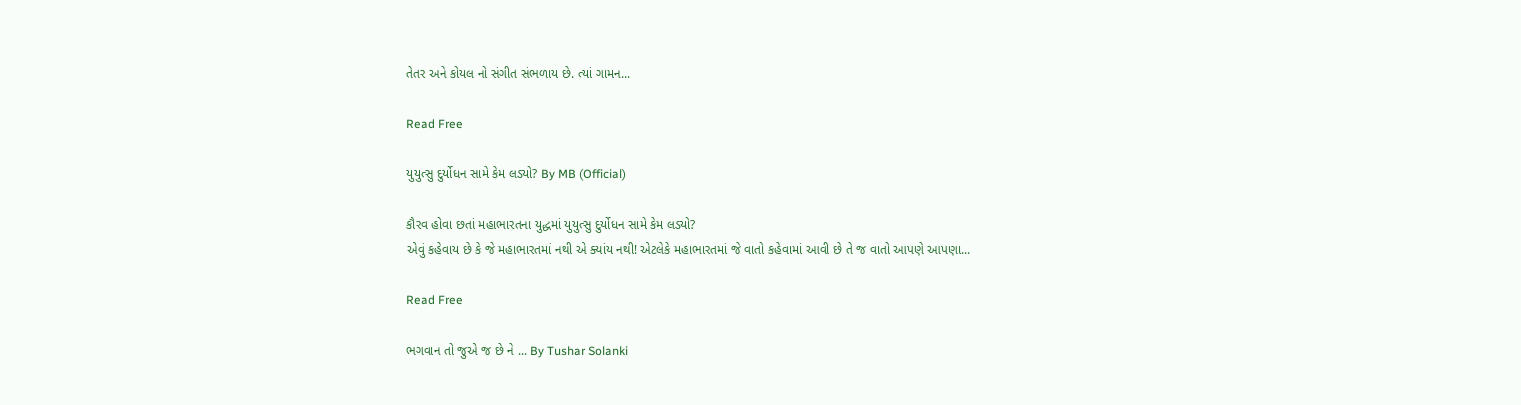તેતર અને કોયલ નો સંગીત સંભળાય છે. ત્યાં ગામન...

Read Free

યુયુત્સુ દુર્યોધન સામે કેમ લડ્યો? By MB (Official)

કૌરવ હોવા છતાં મહાભારતના યુદ્ધમાં યુયુત્સુ દુર્યોધન સામે કેમ લડ્યો?
એવું કહેવાય છે કે જે મહાભારતમાં નથી એ ક્યાંય નથી! એટલેકે મહાભારતમાં જે વાતો કહેવામાં આવી છે તે જ વાતો આપણે આપણા...

Read Free

ભગવાન તો જુએ જ છે ને ... By Tushar Solanki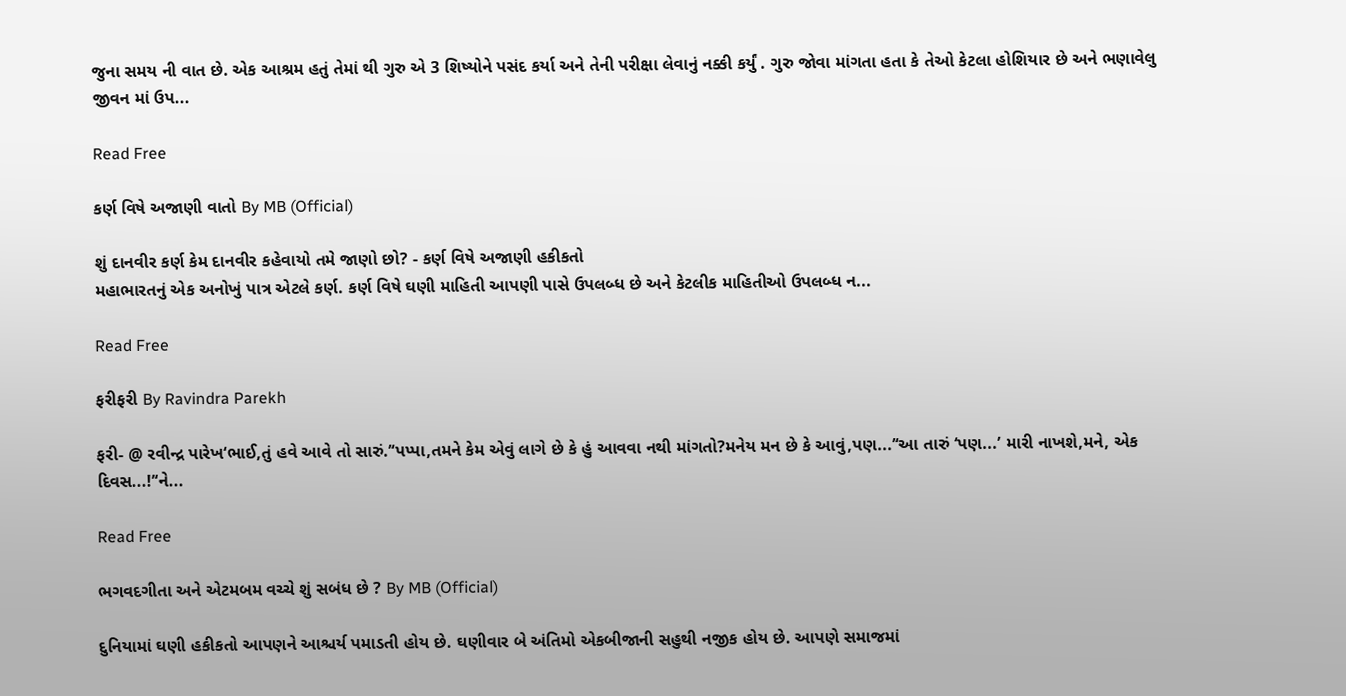જુના સમય ની વાત છે. એક આશ્રમ હતું તેમાં થી ગુરુ એ 3 શિષ્યોને પસંદ કર્યા અને તેની પરીક્ષા લેવાનું નક્કી કર્યું . ગુરુ જોવા માંગતા હતા કે તેઓ કેટલા હોશિયાર છે અને ભણાવેલુ જીવન માં ઉપ...

Read Free

કર્ણ વિષે અજાણી વાતો By MB (Official)

શું દાનવીર કર્ણ કેમ દાનવીર કહેવાયો તમે જાણો છો? - કર્ણ વિષે અજાણી હકીકતો
મહાભારતનું એક અનોખું પાત્ર એટલે કર્ણ. કર્ણ વિષે ઘણી માહિતી આપણી પાસે ઉપલબ્ધ છે અને કેટલીક માહિતીઓ ઉપલબ્ધ ન...

Read Free

ફરીફરી By Ravindra Parekh

ફરી- @ રવીન્દ્ર પારેખ‘ભાઈ,તું હવે આવે તો સારું.’‘પપ્પા,તમને કેમ એવું લાગે છે કે હું આવવા નથી માંગતો?મનેય મન છે કે આવું,પણ...’‘આ તારું ‘પણ...’ મારી નાખશે,મને, એક દિવસ...!’‘ને...

Read Free

ભગવદગીતા અને એટમબમ વચ્ચે શું સબંધ છે ? By MB (Official)

દુનિયામાં ઘણી હકીકતો આપણને આશ્ચર્ય પમાડતી હોય છે. ઘણીવાર બે અંતિમો એકબીજાની સહુથી નજીક હોય છે. આપણે સમાજમાં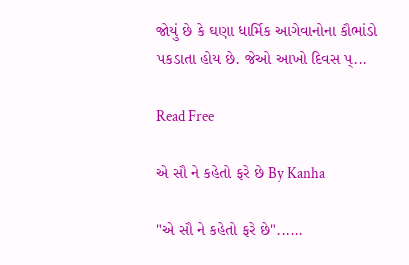જોયું છે કે ઘણા ધાર્મિક આગેવાનોના કૌભાંડો પકડાતા હોય છે. જેઓ આખો દિવસ પ્...

Read Free

એ સૌ ને કહેતો ફરે છે By Kanha

"એ સૌ ને કહેતો ફરે છે"......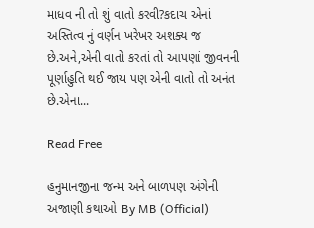માધવ ની તો શું વાતો કરવી?કદાચ એનાં અસ્તિત્વ નું વર્ણન ખરેખર અશક્ય જ છે.અને,એની વાતો કરતાં તો આપણાં જીવનની પૂર્ણાહુતિ થઈ જાય પણ એની વાતો તો અનંત છે.એના...

Read Free

હનુમાનજીના જન્મ અને બાળપણ અંગેની અજાણી કથાઓ By MB (Official)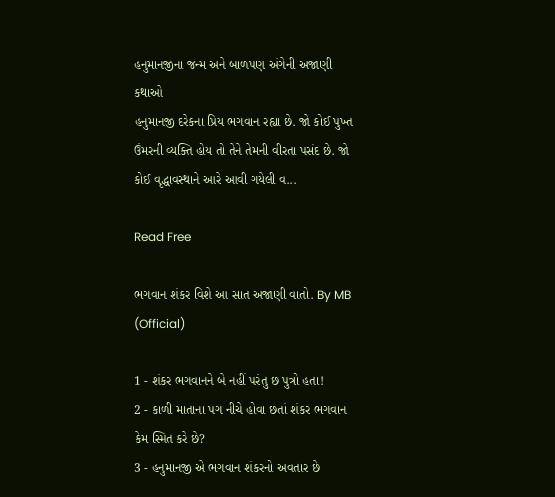હનુમાનજીના જન્મ અને બાળપણ અંગેની અજાણી કથાઓ
હનુમાનજી દરેકના પ્રિય ભગવાન રહ્યા છે. જો કોઈ પુખ્ત ઉંમરની વ્યક્તિ હોય તો તેને તેમની વીરતા પસંદ છે. જો કોઈ વૃદ્ધાવસ્થાને આરે આવી ગયેલી વ...

Read Free

ભગવાન શંકર વિશે આ સાત અજાણી વાતો. By MB (Official)

1 - શંકર ભગવાનને બે નહીં પરંતુ છ પુત્રો હતા!
2 - કાળી માતાના પગ નીચે હોવા છતાં શંકર ભગવાન કેમ સ્મિત કરે છે?
3 - હનુમાનજી એ ભગવાન શંકરનો અવતાર છે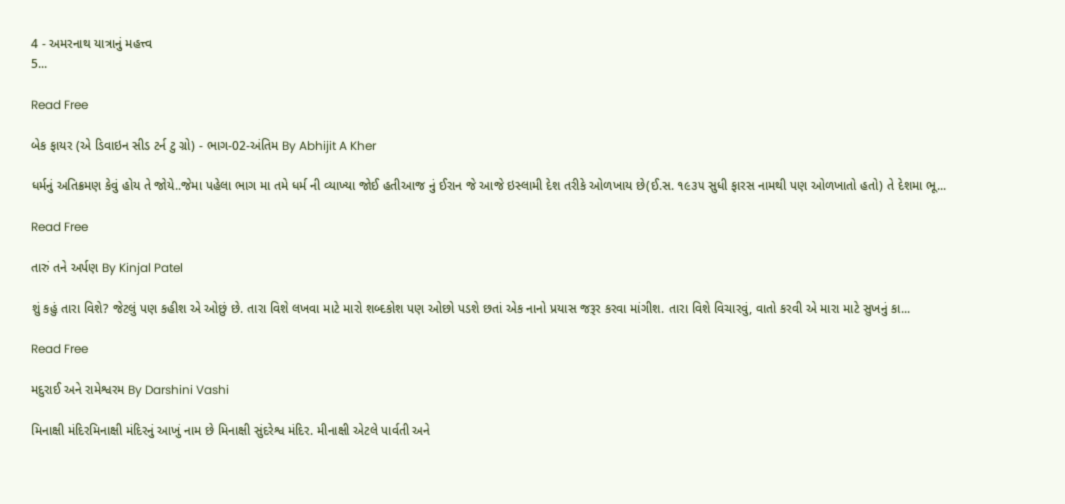4 - અમરનાથ યાત્રાનું મહત્ત્વ
5...

Read Free

બેક ફાયર (એ ડિવાઇન સીડ ટર્ન ટુ ગ્રો) - ભાગ-02-અંતિમ By Abhijit A Kher

ધર્મનું અતિક્રમણ કેવું હોય તે જોયે..જેમા પહેલા ભાગ મા તમે ધર્મ ની વ્યાખ્યા જોઈ હતીઆજ નું ઈરાન જે આજે ઇસ્લામી દેશ તરીકે ઓળખાય છે(ઈ.સ. ૧૯૩૫ સુધી ફારસ નામથી પણ ઓળખાતો હતો) તે દેશમા ભૂ...

Read Free

તારું તને અર્પણ By Kinjal Patel

શું કહું તારા વિશે? જેટલું પણ કહીશ એ ઓછું છે. તારા વિશે લખવા માટે મારો શબ્દકોશ પણ ઓછો પડશે છતાં એક નાનો પ્રયાસ જરૂર કરવા માંગીશ. તારા વિશે વિચારવું, વાતો કરવી એ મારા માટે સુખનું કા...

Read Free

મદુરાઈ અને રામેશ્વરમ By Darshini Vashi

મિનાક્ષી મંદિરમિનાક્ષી મંદિરનું આખું નામ છે મિનાક્ષી સુંદરેશ્વ મંદિર. મીનાક્ષી એટલે પાર્વતી અને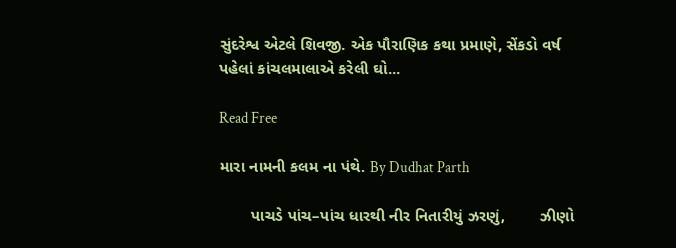સુંદરેશ્વ એટલે શિવજી. એક પૌરાણિક કથા પ્રમાણે, સેંકડો વર્ષ પહેલાં કાંચલમાલાએ કરેલી ઘો...

Read Free

મારા નામની કલમ ના પંથે. By Dudhat Parth

       પાચડે પાંચ–પાંચ ધારથી નીર નિતારીયું ઝરણું,        ઝીણો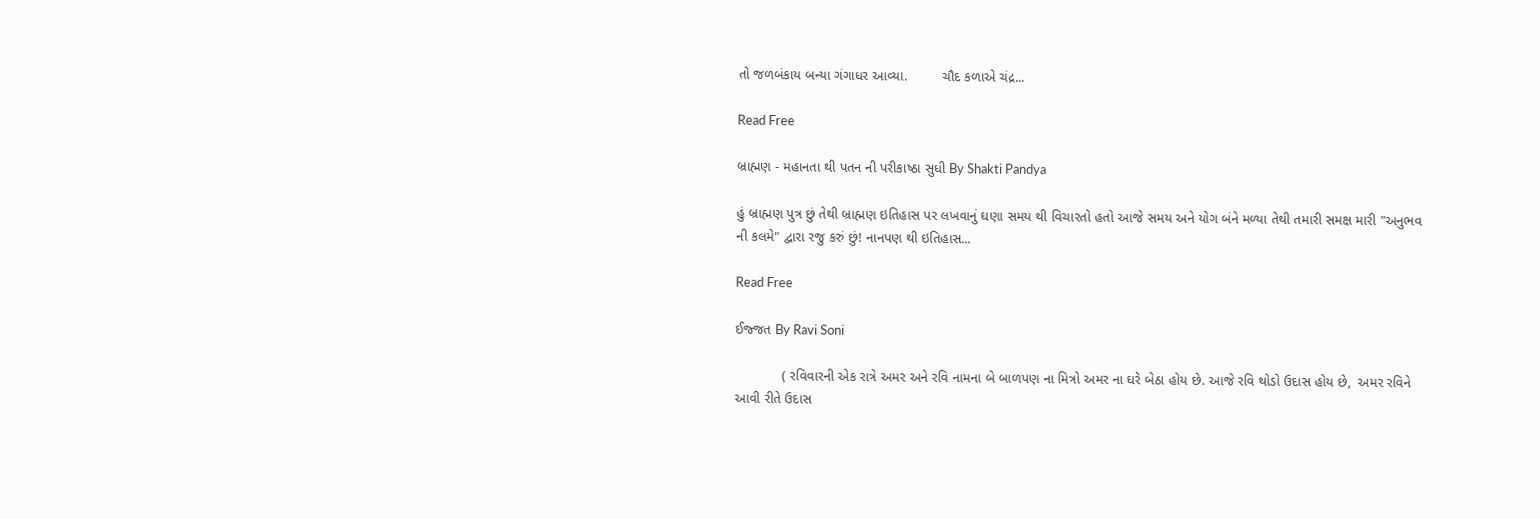તો જળબંકાય બન્યા ગંગાધર આવ્યા.         ચૌદ કળાએ ચંદ્ર...

Read Free

બ્રાહ્મણ - મહાનતા થી પતન ની પરીકાષ્ઠા સુધી By Shakti Pandya

હું બ્રાહ્મણ પુત્ર છું તેથી બ્રાહ્મણ ઇતિહાસ પર લખવાનું ઘણા સમય થી વિચારતો હતો આજે સમય અને યોગ બંને મળ્યા તેથી તમારી સમક્ષ મારી "અનુભવ ની કલમે" દ્વારા રજુ કરું છું! નાનપણ થી ઇતિહાસ...

Read Free

ઈજ્જત By Ravi Soni

            ( રવિવારની એક રાત્રે અમર અને રવિ નામના બે બાળપણ ના મિત્રો અમર ના ઘરે બેઠા હોય છે. આજે રવિ થોડો ઉદાસ હોય છે,  અમર રવિને આવી રીતે ઉદાસ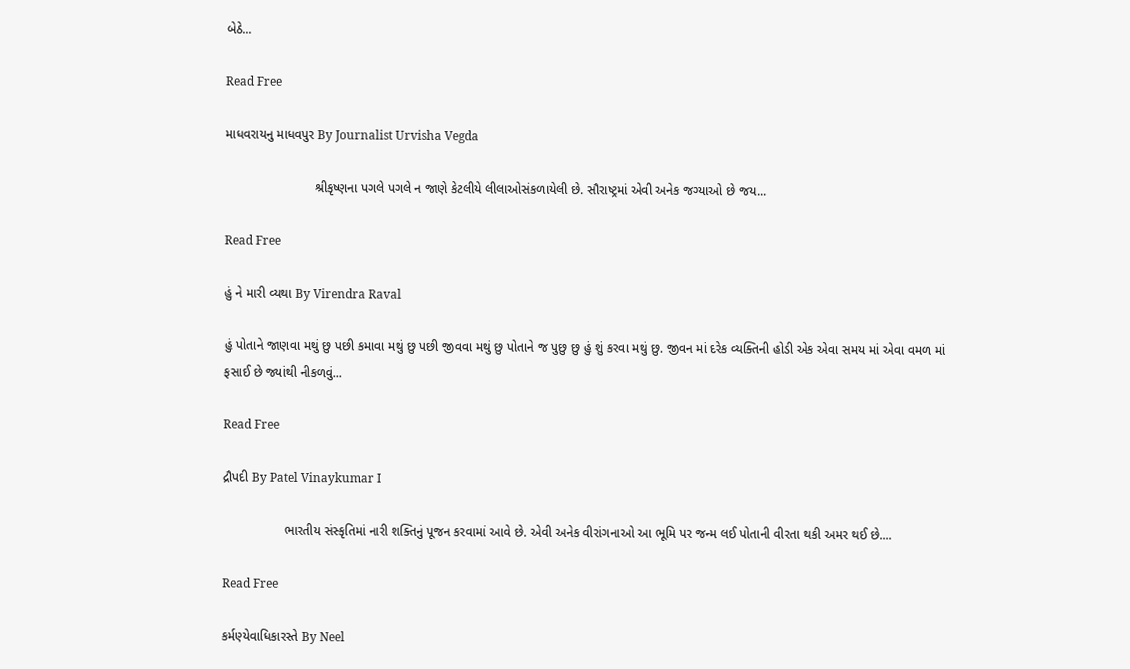બેઠે...

Read Free

માધવરાયનુ માધવપુર By Journalist Urvisha Vegda

                         શ્રીકૃષ્ણના પગલે પગલે ન જાણે કેટલીયે લીલાઓસંકળાયેલી છે. સૌરાષ્ટ્રમાં એવી અનેક જગ્યાઓ છે જય...

Read Free

હું ને મારી વ્યથા By Virendra Raval

હું પોતાને જાણવા મથું છુ પછી કમાવા મથું છુ પછી જીવવા મથું છુ પોતાને જ પુછુ છુ હું શું કરવા મથું છુ. જીવન માં દરેક વ્યક્તિની હોડી એક એવા સમય માં એવા વમળ માં ફસાઈ છે જ્યાંથી નીકળવું...

Read Free

દ્રૌપદી By Patel Vinaykumar I

                 ભારતીય સંસ્કૃતિમાં નારી શક્તિનું પૂજન કરવામાં આવે છે. એવી અનેક વીરાંગનાઓ આ ભૂમિ પર જન્મ લઈ પોતાની વીરતા થકી અમર થઈ છે....

Read Free

કર્મણ્યેવાધિકારસ્‍તે By Neel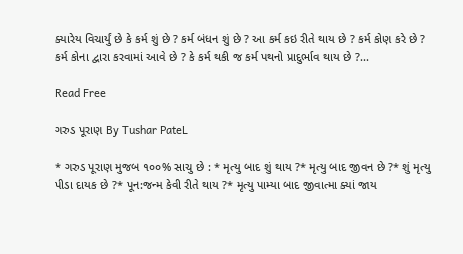ક્યારેય વિચાર્યું છે કે કર્મ શું છે ? કર્મ બંધન શું છે ? આ કર્મ કઇ રીતે થાય છે ? કર્મ કોણ કરે છે ? કર્મ કોના દ્વારા કરવામાં આવે છે ? કે કર્મ થકી જ કર્મ પથનો પ્રાદુર્ભાવ થાય છે ?...

Read Free

ગરુડ પૂરાણ By Tushar PateL

* ગરુડ પૂરાણ મુજબ ૧૦૦% સાચુ છે : * મૃત્યુ બાદ શું થાય ?* મૃત્યુ બાદ જીવન છે ?* શું મૃત્યુ પીડા દાયક છે ?* પૂન:જન્મ કેવી રીતે થાય ?* મૃત્યુ પામ્યા બાદ જીવાત્મા ક્યાં જાય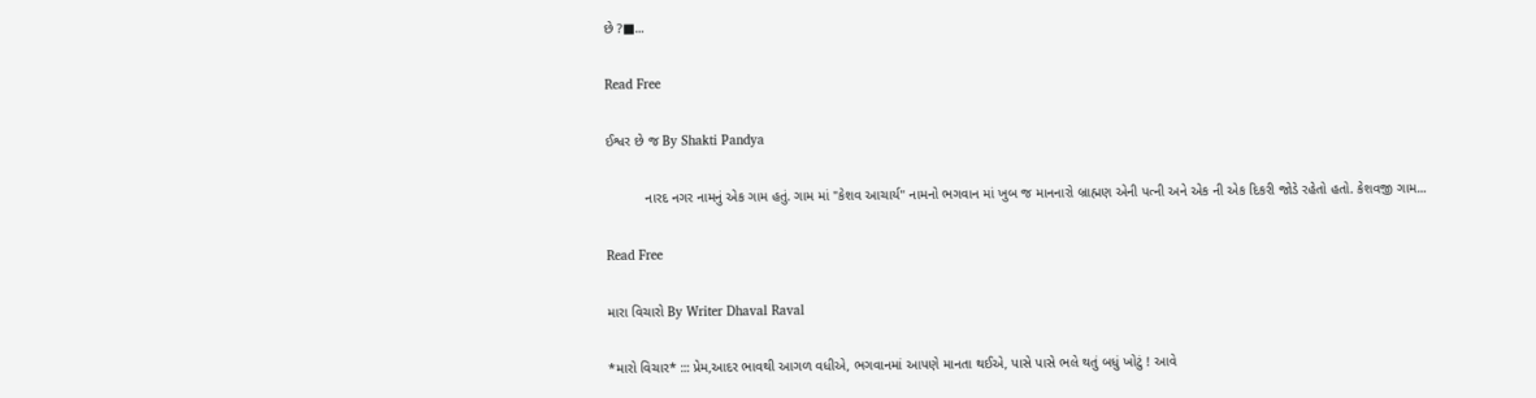છે ?■...

Read Free

ઈશ્વર છે જ By Shakti Pandya

          નારદ નગર નામનું એક ગામ હતું. ગામ માં "કેશવ આચાર્ય" નામનો ભગવાન માં ખુબ જ માનનારો બ્રાહ્મણ એની પત્ની અને એક ની એક દિકરી જોડે રહેતો હતો. કેશવજી ગામ...

Read Free

મારા વિચારો By Writer Dhaval Raval

*મારો વિચાર* ::: પ્રેમ,આદર ભાવથી આગળ વધીએ, ભગવાનમાં આપણે માનતા થઈએ, પાસે પાસે ભલે થતું બધું ખોટું ! આવે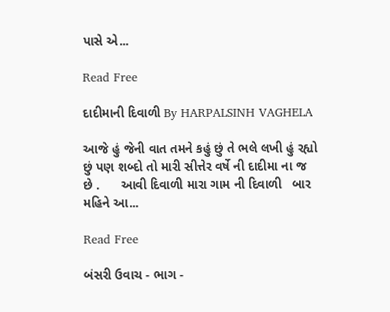પાસે એ...

Read Free

દાદીમાની દિવાળી By HARPALSINH VAGHELA

આજે હું જેની વાત તમને કહું છું તે ભલે લખી હું રહ્યો છું પણ શબ્દો તો મારી સીત્તેર વર્ષે ની દાદીમા ના જ છે .      આવી દિવાળી મારા ગામ ની દિવાળી   બાર મહિને આ...

Read Free

બંસરી ઉવાચ - ભાગ -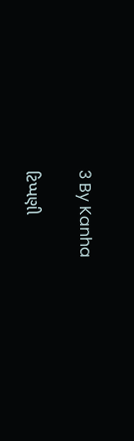3 By Kanha

ટિપ્પણી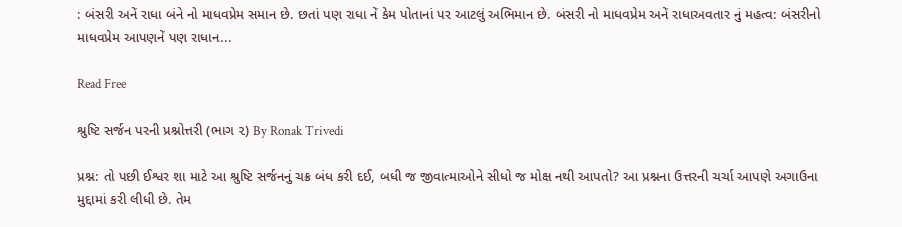: બંસરી અનેં રાધા બંને નો માધવપ્રેમ સમાન છે. છતાં પણ રાધા નેં કેમ પોતાનાં પર આટલું અભિમાન છે. બંસરી નો માધવપ્રેમ અનેં રાધાઅવતાર નું મહત્વ: બંસરીનો માધવપ્રેમ આપણનેં પણ રાધાન...

Read Free

શ્રુષ્ટિ સર્જન પરની પ્રશ્નોત્તરી (ભાગ ૨) By Ronak Trivedi

પ્રશ્ન: તો પછી ઈશ્વર શા માટે આ શ્રુષ્ટિ સર્જનનું ચક્ર બંધ કરી દઈ, બધી જ જીવાત્માઓને સીધો જ મોક્ષ નથી આપતો? આ પ્રશ્નના ઉત્તરની ચર્ચા આપણે અગાઉના મુદ્દામાં કરી લીધી છે. તેમ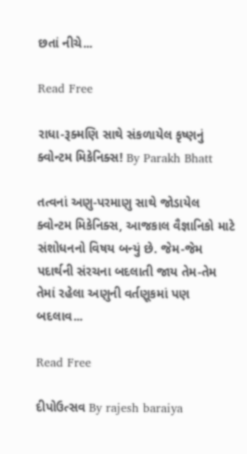છતાં નીચે...

Read Free

રાધા-રૂક્મણિ સાથે સંકળાયેલ કૃષ્ણનું ક્વોન્ટમ મિકેનિક્સ! By Parakh Bhatt

તત્વનાં અણુ-પરમાણુ સાથે જોડાયેલ ક્વોન્ટમ મિકેનિક્સ, આજકાલ વૈજ્ઞાનિકો માટે સંશોધનનો વિષય બન્યું છે. જેમ-જેમ પદાર્થની સંરચના બદલાતી જાય તેમ-તેમ તેમાં રહેલા અણુની વર્તણૂકમાં પણ બદલાવ...

Read Free

દીપોઉત્સવ By rajesh baraiya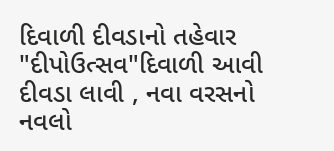દિવાળી દીવડાનો તહેવાર "દીપોઉત્સવ"દિવાળી આવી દીવડા લાવી , નવા વરસનો નવલો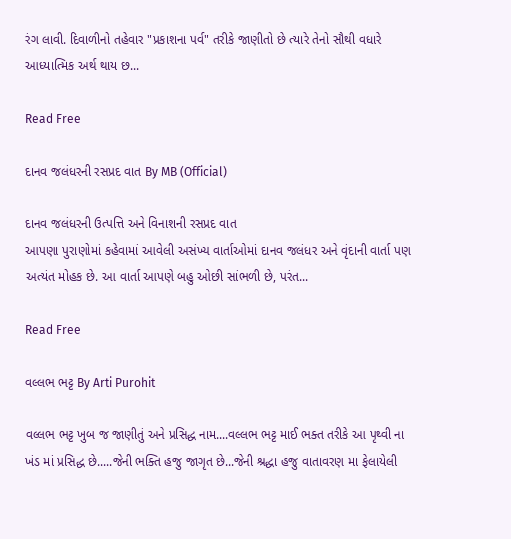રંગ લાવી. દિવાળીનો તહેવાર "પ્રકાશના પર્વ" તરીકે જાણીતો છે ત્યારે તેનો સૌથી વધારે આધ્યાત્મિક અર્થ થાય છ...

Read Free

દાનવ જલંધરની રસપ્રદ વાત By MB (Official)

દાનવ જલંધરની ઉત્પત્તિ અને વિનાશની રસપ્રદ વાત
આપણા પુરાણોમાં કહેવામાં આવેલી અસંખ્ય વાર્તાઓમાં દાનવ જલંધર અને વૃંદાની વાર્તા પણ અત્યંત મોહક છે. આ વાર્તા આપણે બહુ ઓછી સાંભળી છે, પરંત...

Read Free

વલ્લભ ભટ્ટ By Arti Purohit

વલ્લભ ભટ્ટ ખુબ જ જાણીતું અને પ્રસિદ્ધ નામ....વલ્લભ ભટ્ટ માઈ ભક્ત તરીકે આ પૃથ્વી ના ખંડ માં પ્રસિદ્ધ છે.....જેની ભક્તિ હજુ જાગૃત છે...જેની શ્રદ્ધા હજુ વાતાવરણ મા ફેલાયેલી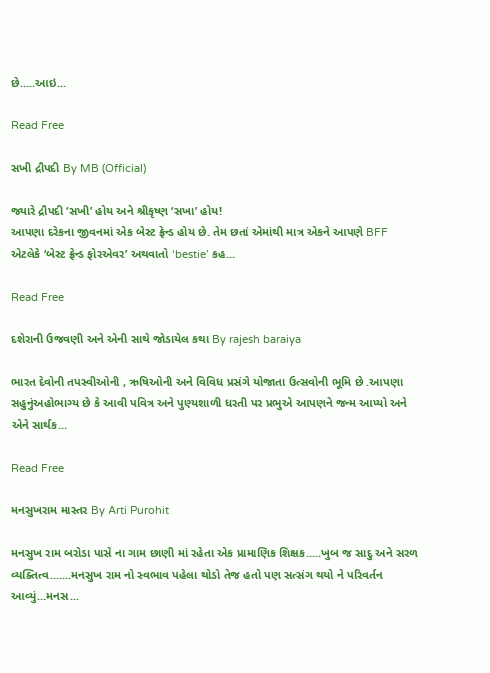છે.....આઇ...

Read Free

સખી દ્રૌપદી By MB (Official)

જ્યારે દ્રૌપદી ‘સખી’ હોય અને શ્રીકૃષ્ણ ‘સખા’ હોય!
આપણા દરેકના જીવનમાં એક બેસ્ટ ફ્રેન્ડ હોય છે. તેમ છતાં એમાંથી માત્ર એકને આપણે BFF એટલેકે ‘બેસ્ટ ફ્રેન્ડ ફોરએવર’ અથવાતો ‘bestie’ કહ...

Read Free

દશેરાની ઉજવણી અને એની સાથે જોડાયેલ કથા By rajesh baraiya

ભારત દેવોની તપસ્વીઓની , ઋષિઓની અને વિવિધ પ્રસંગે યોજાતા ઉત્સવોની ભૂમિ છે .આપણા સહુનુંઅહોભાગ્ય છે કે આવી પવિત્ર અને પુણ્યશાળી ધરતી પર પ્રભુએ આપણને જન્મ આપ્યો અને એને સાર્થક...

Read Free

મનસુખરામ માસ્તર By Arti Purohit

મનસુખ રામ બરોડા પાસે ના ગામ છાણી માં રહેતા એક પ્રામાણિક શિક્ષક.....ખુબ જ સાદુ અને સરળ વ્યક્તિત્વ.......મનસુખ રામ નો સ્વભાવ પહેલા થોડો તેજ હતો પણ સત્સંગ થયો ને પરિવર્તન આવ્યું...મનસ...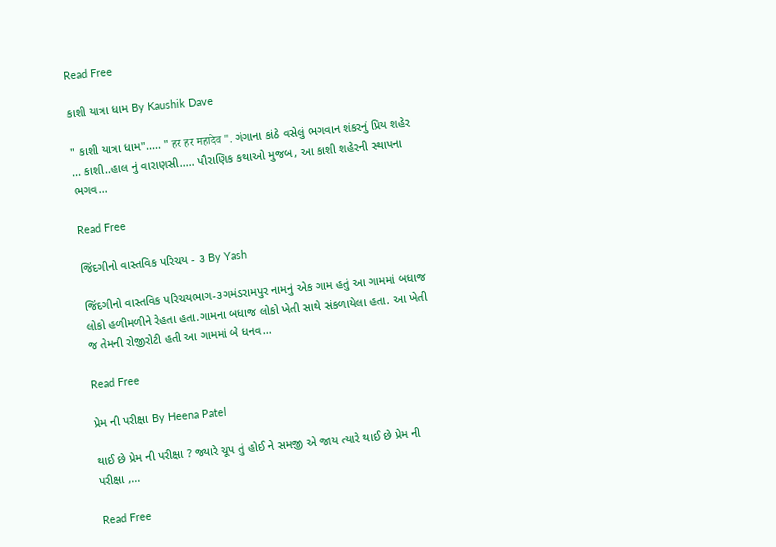Read Free

કાશી યાત્રા ધામ By Kaushik Dave

" કાશી યાત્રા ધામ"..... " हर हर महादेव ". ગંગાના કાંઠે વસેલું ભગવાન શંકરનું પ્રિય શહેર ... કાશી..હાલ નું વારાણસી..... પૌરાણિક કથાઓ મુજબ, આ કાશી શહેરની સ્થાપના ભગવ...

Read Free

જિંદગીનો વાસ્તવિક પરિચય - ૩ By Yash

જિંદગીનો વાસ્તવિક પરિચયભાગ-૩ગમંડરામપુર નામનું એક ગામ હતું આ ગામમાં બધાજ લોકો હળીમળીને રેહતા હતા.ગામના બધાજ લોકો ખેતી સાથે સંકળાયેલા હતા. આ ખેતી જ તેમની રોજીરોટી હતી આ ગામમાં બે ધનવ...

Read Free

પ્રેમ ની પરીક્ષા By Heena Patel

થાઈ છે પ્રેમ ની પરીક્ષા ? જ્યારે ચૂપ તું હોઈ ને સમજી એ જાય ત્યારે થાઈ છે પ્રેમ ની પરીક્ષા ,...

Read Free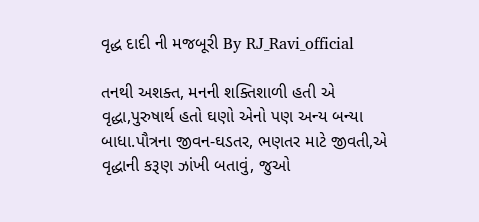વૃદ્ધ દાદી ની મજબૂરી By RJ_Ravi_official

તનથી અશક્ત, મનની શક્તિશાળી હતી એ વૃદ્ધા,પુરુષાર્થ હતો ઘણો એનો પણ અન્ય બન્યા બાધા.પૌત્રના જીવન-ઘડતર, ભણતર માટે જીવતી,એ વૃદ્ધાની કરૂણ ઝાંખી બતાવું, જુઓ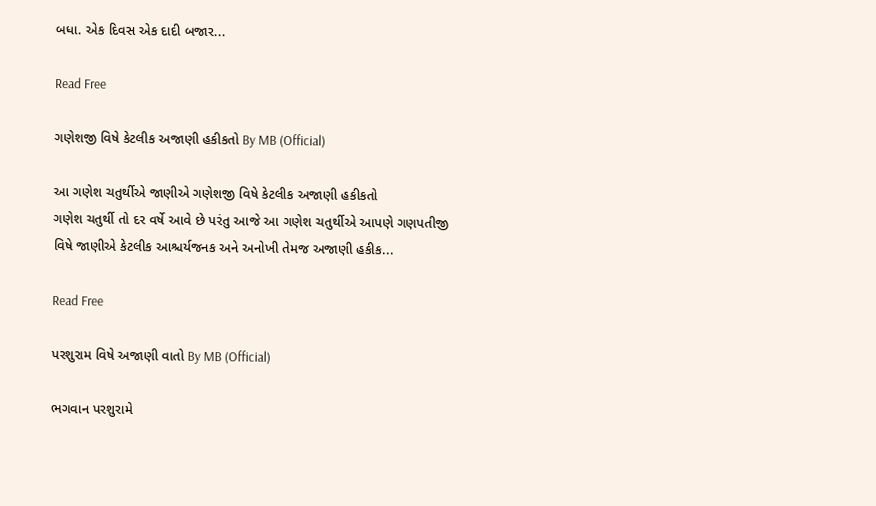બધા. એક દિવસ એક દાદી બજાર...

Read Free

ગણેશજી વિષે કેટલીક અજાણી હકીકતો By MB (Official)

આ ગણેશ ચતુર્થીએ જાણીએ ગણેશજી વિષે કેટલીક અજાણી હકીકતો
ગણેશ ચતુર્થી તો દર વર્ષે આવે છે પરંતુ આજે આ ગણેશ ચતુર્થીએ આપણે ગણપતીજી વિષે જાણીએ કેટલીક આશ્ચર્યજનક અને અનોખી તેમજ અજાણી હકીક...

Read Free

પરશુરામ વિષે અજાણી વાતો By MB (Official)

ભગવાન પરશુરામે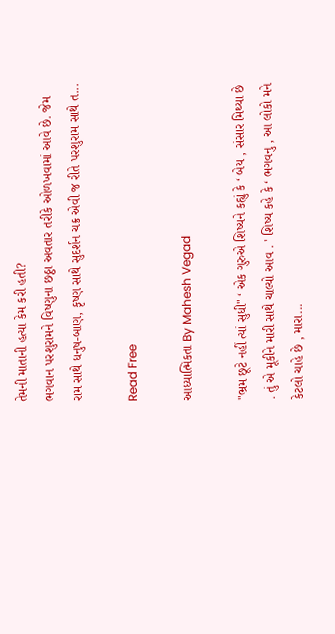તેમની માતાની હત્યા કેમ કરી હતી?
ભગવાન પરશુરામને વિષ્ણુના છઠ્ઠા અવતાર તરીકે ઓળખવામાં આવે છે. જેમ રામ સાથે ધનુષ-બાણ, કૃષ્ણ સાથે સુદર્શન ચક્ર એવી જ રીતે પરશુરામ સાથે ત...

Read Free

આધ્યાત્મિકતા By Mahesh Vegad

"ભ્રમ છૂટે નહીં ત્યાં સુધી" ‘ એક ગુરુએ શિષ્યને કહ્યું કે ‘ બેય , સંસાર મિથ્યા છે . તું એ મૂકીને મારી સાથે ચાલ્યો આવ . ' શિષ્ય કહે કે ‘ ભગવનુ , આ લોકો મને કેટલો ચાહે છે , મારા...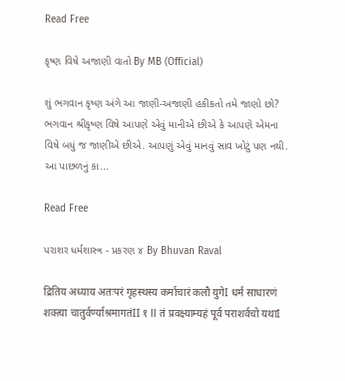Read Free

કૃષ્ણ વિષે અજાણી વાતો By MB (Official)

શું ભગવાન કૃષ્ણ અંગે આ જાણી-અજાણી હકીકતો તમે જાણો છો?
ભગવાન શ્રીકૃષ્ણ વિષે આપણે એવું માનીએ છીએ કે આપણે એમના વિષે બધું જ જાણીએ છીએ. આપણું એવું માનવું સાવ ખોટું પણ નથી. આ પાછળનું કા...

Read Free

પરાશર ધર્મશાસ્ત્ર - પ્રકરણ ૪ By Bhuvan Raval

द्रितिय अध्याय अतःपरं गृहस्थस्य कर्माचारं कलौ युगेI धर्म साधारणं शक्त्या चातुर्वर्ण्याश्रमागतंII १ II तं प्रवक्ष्याम्यहं पूर्व पराशर्वचो यथाI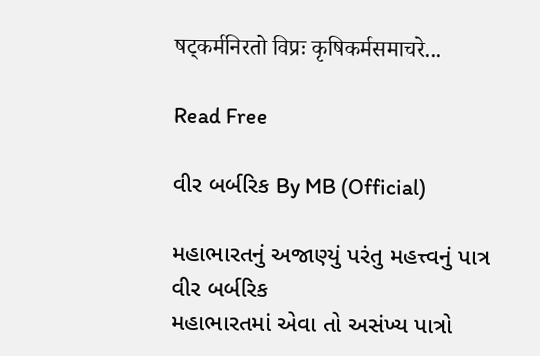षट्कर्मनिरतो विप्रः कृषिकर्मसमाचरे...

Read Free

વીર બર્બરિક By MB (Official)

મહાભારતનું અજાણ્યું પરંતુ મહત્ત્વનું પાત્ર વીર બર્બરિક
મહાભારતમાં એવા તો અસંખ્ય પાત્રો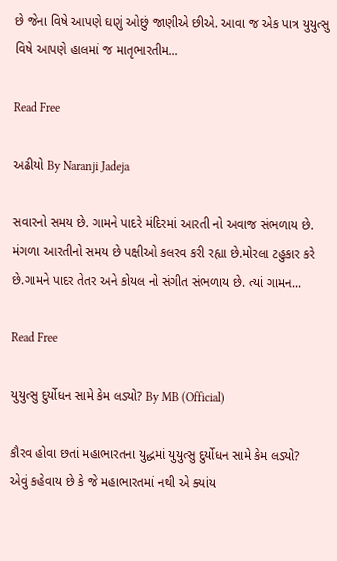છે જેના વિષે આપણે ઘણું ઓછું જાણીએ છીએ. આવા જ એક પાત્ર યુયુત્સુ વિષે આપણે હાલમાં જ માતૃભારતીમ...

Read Free

અઢીયો By Naranji Jadeja

સવારનો સમય છે. ગામને પાદરે મંદિરમાં આરતી નો અવાજ સંભળાય છે. મંગળા આરતીનો સમય છે પક્ષીઓ કલરવ કરી રહ્યા છે.મોરલા ટહુકાર કરે છે.ગામને પાદર તેતર અને કોયલ નો સંગીત સંભળાય છે. ત્યાં ગામન...

Read Free

યુયુત્સુ દુર્યોધન સામે કેમ લડ્યો? By MB (Official)

કૌરવ હોવા છતાં મહાભારતના યુદ્ધમાં યુયુત્સુ દુર્યોધન સામે કેમ લડ્યો?
એવું કહેવાય છે કે જે મહાભારતમાં નથી એ ક્યાંય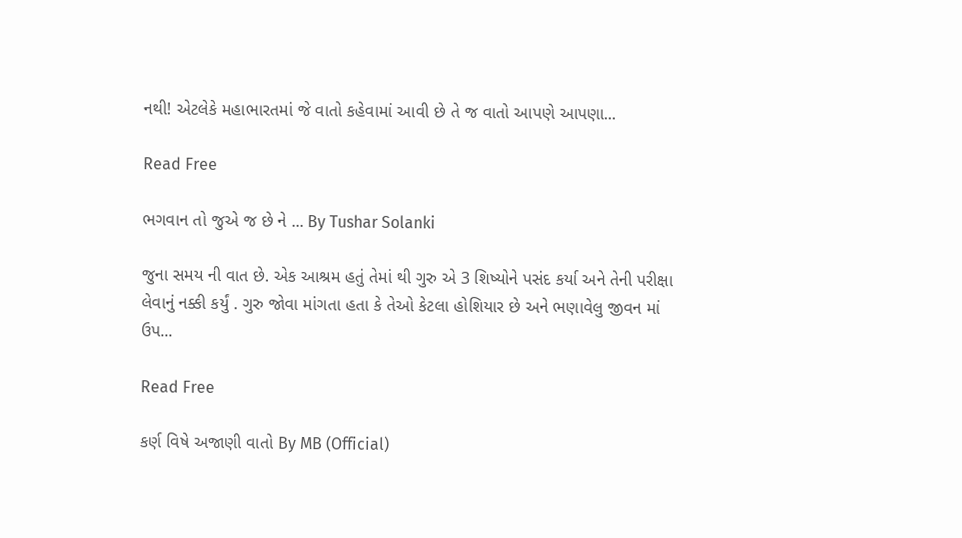નથી! એટલેકે મહાભારતમાં જે વાતો કહેવામાં આવી છે તે જ વાતો આપણે આપણા...

Read Free

ભગવાન તો જુએ જ છે ને ... By Tushar Solanki

જુના સમય ની વાત છે. એક આશ્રમ હતું તેમાં થી ગુરુ એ 3 શિષ્યોને પસંદ કર્યા અને તેની પરીક્ષા લેવાનું નક્કી કર્યું . ગુરુ જોવા માંગતા હતા કે તેઓ કેટલા હોશિયાર છે અને ભણાવેલુ જીવન માં ઉપ...

Read Free

કર્ણ વિષે અજાણી વાતો By MB (Official)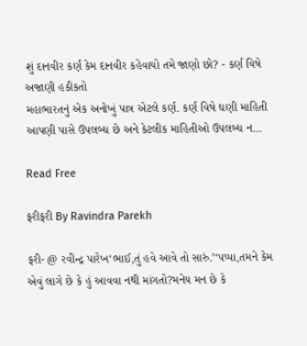શું દાનવીર કર્ણ કેમ દાનવીર કહેવાયો તમે જાણો છો? - કર્ણ વિષે અજાણી હકીકતો
મહાભારતનું એક અનોખું પાત્ર એટલે કર્ણ. કર્ણ વિષે ઘણી માહિતી આપણી પાસે ઉપલબ્ધ છે અને કેટલીક માહિતીઓ ઉપલબ્ધ ન...

Read Free

ફરીફરી By Ravindra Parekh

ફરી- @ રવીન્દ્ર પારેખ‘ભાઈ,તું હવે આવે તો સારું.’‘પપ્પા,તમને કેમ એવું લાગે છે કે હું આવવા નથી માંગતો?મનેય મન છે કે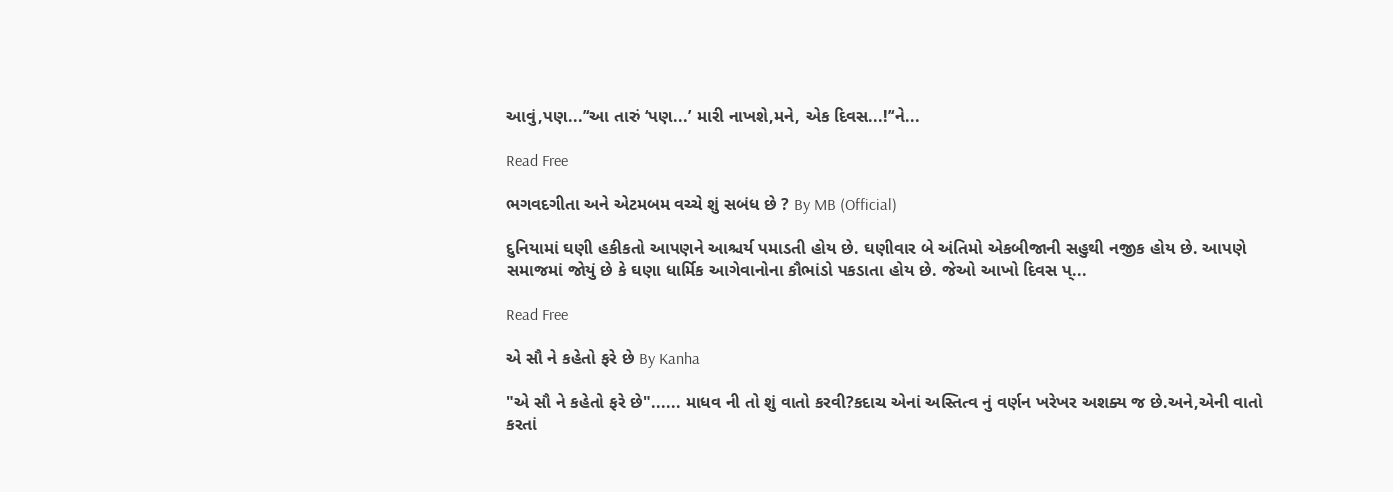આવું,પણ...’‘આ તારું ‘પણ...’ મારી નાખશે,મને, એક દિવસ...!’‘ને...

Read Free

ભગવદગીતા અને એટમબમ વચ્ચે શું સબંધ છે ? By MB (Official)

દુનિયામાં ઘણી હકીકતો આપણને આશ્ચર્ય પમાડતી હોય છે. ઘણીવાર બે અંતિમો એકબીજાની સહુથી નજીક હોય છે. આપણે સમાજમાં જોયું છે કે ઘણા ધાર્મિક આગેવાનોના કૌભાંડો પકડાતા હોય છે. જેઓ આખો દિવસ પ્...

Read Free

એ સૌ ને કહેતો ફરે છે By Kanha

"એ સૌ ને કહેતો ફરે છે"...... માધવ ની તો શું વાતો કરવી?કદાચ એનાં અસ્તિત્વ નું વર્ણન ખરેખર અશક્ય જ છે.અને,એની વાતો કરતાં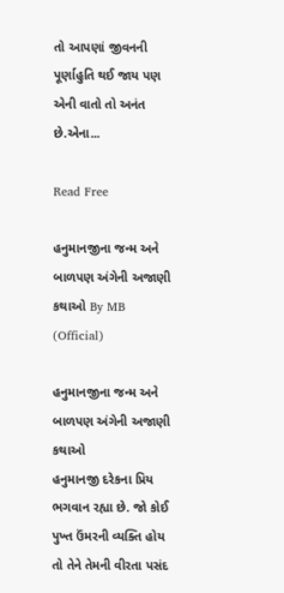તો આપણાં જીવનની પૂર્ણાહુતિ થઈ જાય પણ એની વાતો તો અનંત છે.એના...

Read Free

હનુમાનજીના જન્મ અને બાળપણ અંગેની અજાણી કથાઓ By MB (Official)

હનુમાનજીના જન્મ અને બાળપણ અંગેની અજાણી કથાઓ
હનુમાનજી દરેકના પ્રિય ભગવાન રહ્યા છે. જો કોઈ પુખ્ત ઉંમરની વ્યક્તિ હોય તો તેને તેમની વીરતા પસંદ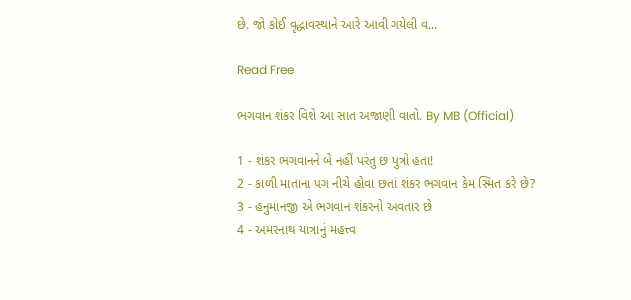છે. જો કોઈ વૃદ્ધાવસ્થાને આરે આવી ગયેલી વ...

Read Free

ભગવાન શંકર વિશે આ સાત અજાણી વાતો. By MB (Official)

1 - શંકર ભગવાનને બે નહીં પરંતુ છ પુત્રો હતા!
2 - કાળી માતાના પગ નીચે હોવા છતાં શંકર ભગવાન કેમ સ્મિત કરે છે?
3 - હનુમાનજી એ ભગવાન શંકરનો અવતાર છે
4 - અમરનાથ યાત્રાનું મહત્ત્વ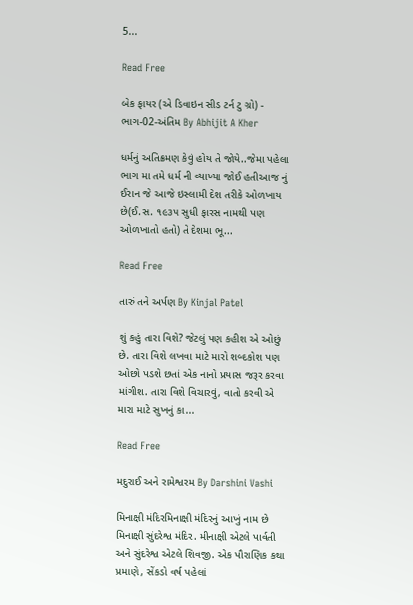5...

Read Free

બેક ફાયર (એ ડિવાઇન સીડ ટર્ન ટુ ગ્રો) - ભાગ-02-અંતિમ By Abhijit A Kher

ધર્મનું અતિક્રમણ કેવું હોય તે જોયે..જેમા પહેલા ભાગ મા તમે ધર્મ ની વ્યાખ્યા જોઈ હતીઆજ નું ઈરાન જે આજે ઇસ્લામી દેશ તરીકે ઓળખાય છે(ઈ.સ. ૧૯૩૫ સુધી ફારસ નામથી પણ ઓળખાતો હતો) તે દેશમા ભૂ...

Read Free

તારું તને અર્પણ By Kinjal Patel

શું કહું તારા વિશે? જેટલું પણ કહીશ એ ઓછું છે. તારા વિશે લખવા માટે મારો શબ્દકોશ પણ ઓછો પડશે છતાં એક નાનો પ્રયાસ જરૂર કરવા માંગીશ. તારા વિશે વિચારવું, વાતો કરવી એ મારા માટે સુખનું કા...

Read Free

મદુરાઈ અને રામેશ્વરમ By Darshini Vashi

મિનાક્ષી મંદિરમિનાક્ષી મંદિરનું આખું નામ છે મિનાક્ષી સુંદરેશ્વ મંદિર. મીનાક્ષી એટલે પાર્વતી અને સુંદરેશ્વ એટલે શિવજી. એક પૌરાણિક કથા પ્રમાણે, સેંકડો વર્ષ પહેલાં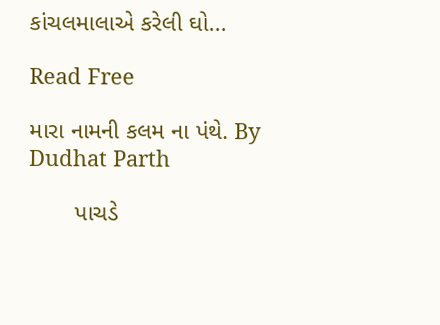કાંચલમાલાએ કરેલી ઘો...

Read Free

મારા નામની કલમ ના પંથે. By Dudhat Parth

       પાચડે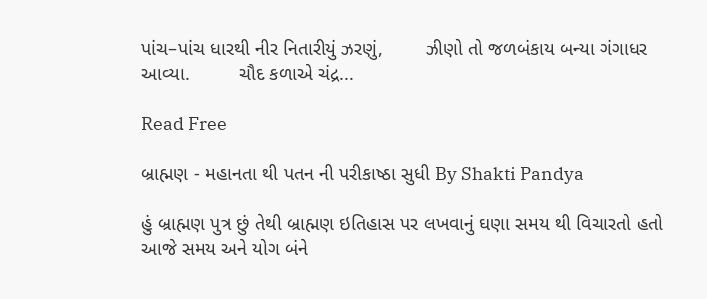પાંચ–પાંચ ધારથી નીર નિતારીયું ઝરણું,        ઝીણો તો જળબંકાય બન્યા ગંગાધર આવ્યા.         ચૌદ કળાએ ચંદ્ર...

Read Free

બ્રાહ્મણ - મહાનતા થી પતન ની પરીકાષ્ઠા સુધી By Shakti Pandya

હું બ્રાહ્મણ પુત્ર છું તેથી બ્રાહ્મણ ઇતિહાસ પર લખવાનું ઘણા સમય થી વિચારતો હતો આજે સમય અને યોગ બંને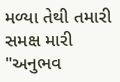મળ્યા તેથી તમારી સમક્ષ મારી "અનુભવ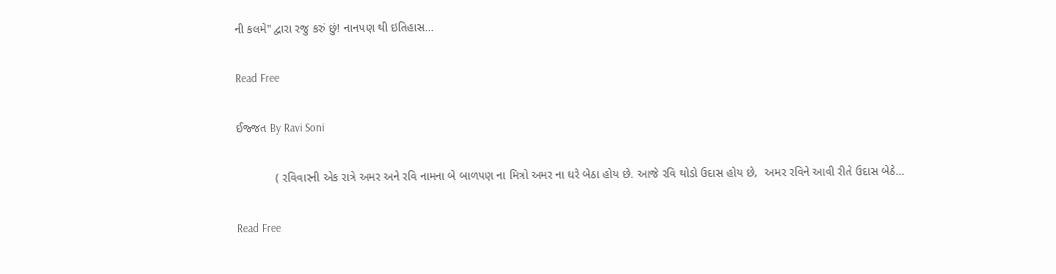ની કલમે" દ્વારા રજુ કરું છું! નાનપણ થી ઇતિહાસ...

Read Free

ઈજ્જત By Ravi Soni

            ( રવિવારની એક રાત્રે અમર અને રવિ નામના બે બાળપણ ના મિત્રો અમર ના ઘરે બેઠા હોય છે. આજે રવિ થોડો ઉદાસ હોય છે,  અમર રવિને આવી રીતે ઉદાસ બેઠે...

Read Free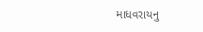માધવરાયનુ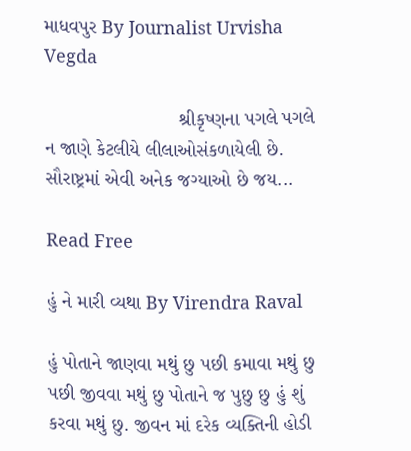માધવપુર By Journalist Urvisha Vegda

                         શ્રીકૃષ્ણના પગલે પગલે ન જાણે કેટલીયે લીલાઓસંકળાયેલી છે. સૌરાષ્ટ્રમાં એવી અનેક જગ્યાઓ છે જય...

Read Free

હું ને મારી વ્યથા By Virendra Raval

હું પોતાને જાણવા મથું છુ પછી કમાવા મથું છુ પછી જીવવા મથું છુ પોતાને જ પુછુ છુ હું શું કરવા મથું છુ. જીવન માં દરેક વ્યક્તિની હોડી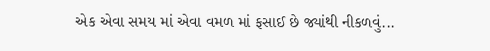એક એવા સમય માં એવા વમળ માં ફસાઈ છે જ્યાંથી નીકળવું...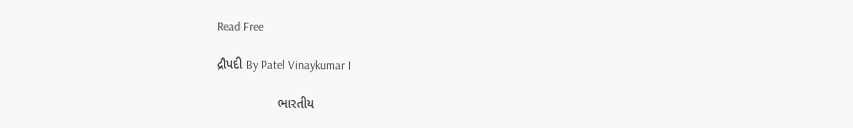Read Free

દ્રૌપદી By Patel Vinaykumar I

                 ભારતીય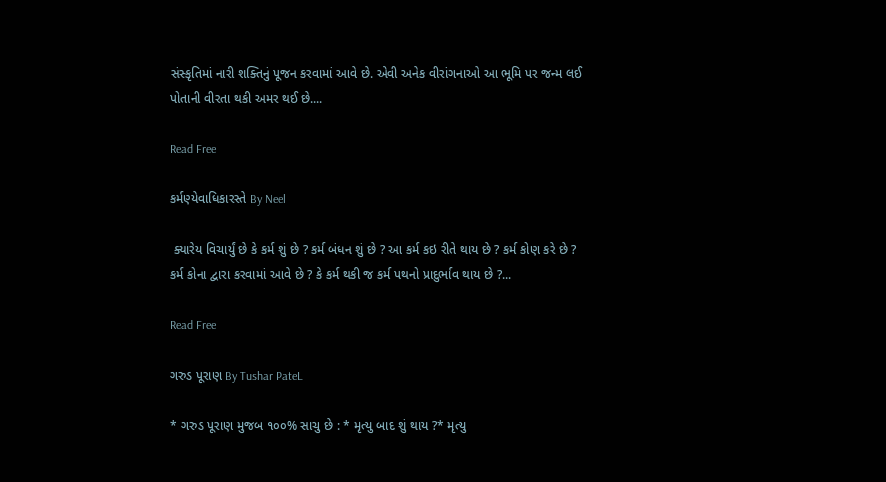સંસ્કૃતિમાં નારી શક્તિનું પૂજન કરવામાં આવે છે. એવી અનેક વીરાંગનાઓ આ ભૂમિ પર જન્મ લઈ પોતાની વીરતા થકી અમર થઈ છે....

Read Free

કર્મણ્યેવાધિકારસ્‍તે By Neel

 ક્યારેય વિચાર્યું છે કે કર્મ શું છે ? કર્મ બંધન શું છે ? આ કર્મ કઇ રીતે થાય છે ? કર્મ કોણ કરે છે ? કર્મ કોના દ્વારા કરવામાં આવે છે ? કે કર્મ થકી જ કર્મ પથનો પ્રાદુર્ભાવ થાય છે ?...

Read Free

ગરુડ પૂરાણ By Tushar PateL

* ગરુડ પૂરાણ મુજબ ૧૦૦% સાચુ છે : * મૃત્યુ બાદ શું થાય ?* મૃત્યુ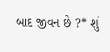બાદ જીવન છે ?* શું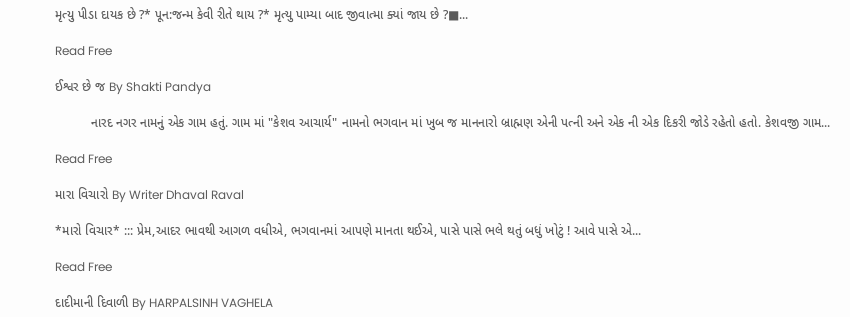મૃત્યુ પીડા દાયક છે ?* પૂન:જન્મ કેવી રીતે થાય ?* મૃત્યુ પામ્યા બાદ જીવાત્મા ક્યાં જાય છે ?■...

Read Free

ઈશ્વર છે જ By Shakti Pandya

          નારદ નગર નામનું એક ગામ હતું. ગામ માં "કેશવ આચાર્ય" નામનો ભગવાન માં ખુબ જ માનનારો બ્રાહ્મણ એની પત્ની અને એક ની એક દિકરી જોડે રહેતો હતો. કેશવજી ગામ...

Read Free

મારા વિચારો By Writer Dhaval Raval

*મારો વિચાર* ::: પ્રેમ,આદર ભાવથી આગળ વધીએ, ભગવાનમાં આપણે માનતા થઈએ, પાસે પાસે ભલે થતું બધું ખોટું ! આવે પાસે એ...

Read Free

દાદીમાની દિવાળી By HARPALSINH VAGHELA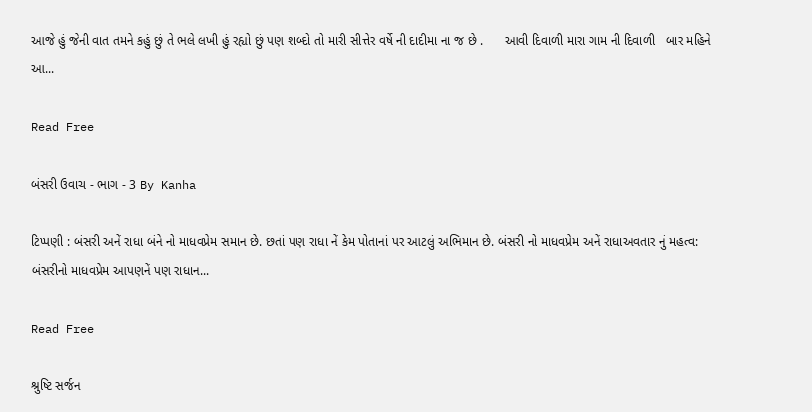આજે હું જેની વાત તમને કહું છું તે ભલે લખી હું રહ્યો છું પણ શબ્દો તો મારી સીત્તેર વર્ષે ની દાદીમા ના જ છે .      આવી દિવાળી મારા ગામ ની દિવાળી   બાર મહિને આ...

Read Free

બંસરી ઉવાચ - ભાગ - 3 By Kanha

ટિપ્પણી : બંસરી અનેં રાધા બંને નો માધવપ્રેમ સમાન છે. છતાં પણ રાધા નેં કેમ પોતાનાં પર આટલું અભિમાન છે. બંસરી નો માધવપ્રેમ અનેં રાધાઅવતાર નું મહત્વ: બંસરીનો માધવપ્રેમ આપણનેં પણ રાધાન...

Read Free

શ્રુષ્ટિ સર્જન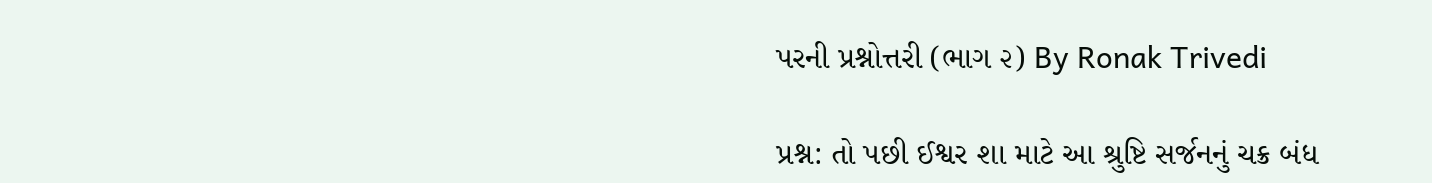પરની પ્રશ્નોત્તરી (ભાગ ૨) By Ronak Trivedi

પ્રશ્ન: તો પછી ઈશ્વર શા માટે આ શ્રુષ્ટિ સર્જનનું ચક્ર બંધ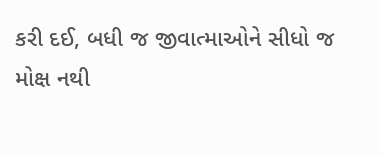કરી દઈ, બધી જ જીવાત્માઓને સીધો જ મોક્ષ નથી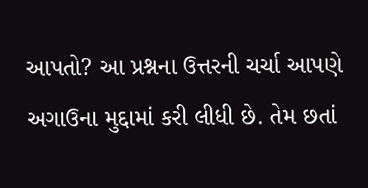આપતો? આ પ્રશ્નના ઉત્તરની ચર્ચા આપણે અગાઉના મુદ્દામાં કરી લીધી છે. તેમ છતાં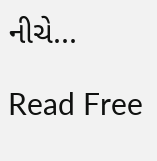નીચે...

Read Free